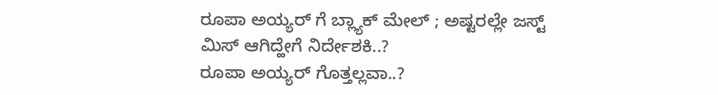ರೂಪಾ ಅಯ್ಯರ್ ಗೆ ಬ್ಲ್ಯಾಕ್ ಮೇಲ್ ; ಅಷ್ಟರಲ್ಲೇ ಜಸ್ಟ್ ಮಿಸ್ ಆಗಿದ್ಹೇಗೆ ನಿರ್ದೇಶಕಿ..?
ರೂಪಾ ಅಯ್ಯರ್ ಗೊತ್ತಲ್ಲವಾ..?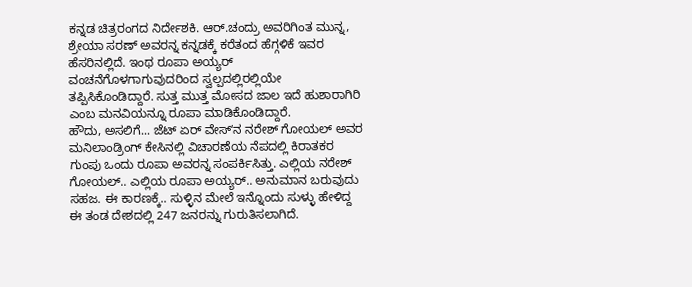ಕನ್ನಡ ಚಿತ್ರರಂಗದ ನಿರ್ದೇಶಕಿ. ಆರ್.ಚಂದ್ರು ಅವರಿಗಿಂತ ಮುನ್ನ, ಶ್ರೇಯಾ ಸರಣ್ ಅವರನ್ನ ಕನ್ನಡಕ್ಕೆ ಕರೆತಂದ ಹೆಗ್ಗಳಿಕೆ ಇವರ ಹೆಸರಿನಲ್ಲಿದೆ. ಇಂಥ ರೂಪಾ ಅಯ್ಯರ್ ವಂಚನೆಗೊಳಗಾಗುವುದರಿಂದ ಸ್ವಲ್ಪದಲ್ಲಿರಲ್ಲಿಯೇ ತಪ್ಪಿಸಿಕೊಂಡಿದ್ದಾರೆ. ಸುತ್ತ ಮುತ್ತ ಮೋಸದ ಜಾಲ ಇದೆ ಹುಶಾರಾಗಿರಿ ಎಂಬ ಮನವಿಯನ್ನೂ ರೂಪಾ ಮಾಡಿಕೊಂಡಿದ್ದಾರೆ.
ಹೌದು, ಅಸಲಿಗೆ... ಜೆಟ್ ಏರ್ ವೇಸ್ʻನ ನರೇಶ್ ಗೋಯಲ್ ಅವರ ಮನಿಲಾಂಡ್ರಿಂಗ್ ಕೇಸಿನಲ್ಲಿ ವಿಚಾರಣೆಯ ನೆಪದಲ್ಲಿ ಕಿರಾತಕರ ಗುಂಪು ಒಂದು ರೂಪಾ ಅವರನ್ನ ಸಂಪರ್ಕಿಸಿತ್ತು. ಎಲ್ಲಿಯ ನರೇಶ್ ಗೋಯಲ್.. ಎಲ್ಲಿಯ ರೂಪಾ ಅಯ್ಯರ್.. ಅನುಮಾನ ಬರುವುದು ಸಹಜ. ಈ ಕಾರಣಕ್ಕೆ.. ಸುಳ್ಳಿನ ಮೇಲೆ ಇನ್ನೊಂದು ಸುಳ್ಳು ಹೇಳಿದ್ದ ಈ ತಂಡ ದೇಶದಲ್ಲಿ 247 ಜನರನ್ನು ಗುರುತಿಸಲಾಗಿದೆ.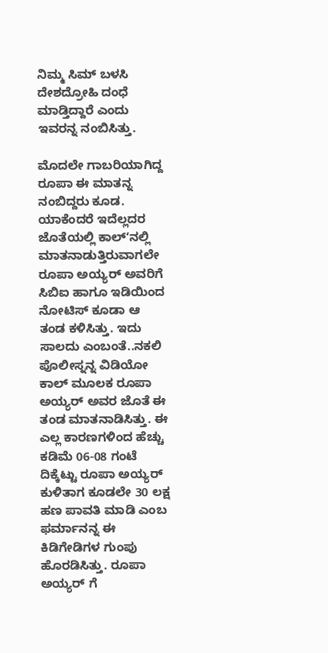ನಿಮ್ಮ ಸಿಮ್ ಬಳಸಿ ದೇಶದ್ರೋಹಿ ದಂಧೆ ಮಾಡ್ತಿದ್ದಾರೆ ಎಂದು ಇವರನ್ನ ನಂಬಿಸಿತ್ತು.

ಮೊದಲೇ ಗಾಬರಿಯಾಗಿದ್ದ ರೂಪಾ ಈ ಮಾತನ್ನ ನಂಬಿದ್ದರು ಕೂಡ. ಯಾಕೆಂದರೆ ಇದೆಲ್ಲದರ ಜೊತೆಯಲ್ಲಿ ಕಾಲ್ʻನಲ್ಲಿ ಮಾತನಾಡುತ್ತಿರುವಾಗಲೇ ರೂಪಾ ಅಯ್ಯರ್ ಅವರಿಗೆ ಸಿಬಿಐ ಹಾಗೂ ಇಡಿಯಿಂದ ನೋಟಿಸ್ ಕೂಡಾ ಆ ತಂಡ ಕಳಿಸಿತ್ತು. ಇದು ಸಾಲದು ಎಂಬಂತೆ..ನಕಲಿ ಪೊಲೀಸ್ನನ್ನ ವಿಡಿಯೋ ಕಾಲ್ ಮೂಲಕ ರೂಪಾ ಅಯ್ಯರ್ ಅವರ ಜೊತೆ ಈ ತಂಡ ಮಾತನಾಡಿಸಿತ್ತು. ಈ ಎಲ್ಲ ಕಾರಣಗಳಿಂದ ಹೆಚ್ಚು ಕಡಿಮೆ 06-08 ಗಂಟೆ ದಿಕ್ಕೆಟ್ಟು ರೂಪಾ ಅಯ್ಯರ್ ಕುಳಿತಾಗ ಕೂಡಲೇ 30 ಲಕ್ಷ ಹಣ ಪಾವತಿ ಮಾಡಿ ಎಂಬ ಫರ್ಮಾನನ್ನ ಈ ಕಿಡಿಗೇಡಿಗಳ ಗುಂಪು ಹೊರಡಿಸಿತ್ತು. ರೂಪಾ ಅಯ್ಯರ್ ಗೆ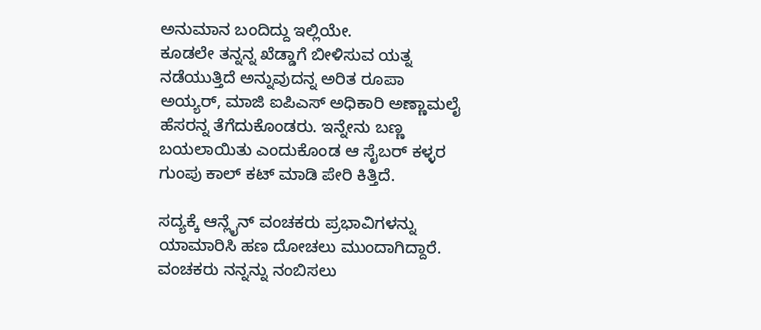ಅನುಮಾನ ಬಂದಿದ್ದು ಇಲ್ಲಿಯೇ.
ಕೂಡಲೇ ತನ್ನನ್ನ ಖೆಡ್ಡಾಗೆ ಬೀಳಿಸುವ ಯತ್ನ ನಡೆಯುತ್ತಿದೆ ಅನ್ನುವುದನ್ನ ಅರಿತ ರೂಪಾ ಅಯ್ಯರ್, ಮಾಜಿ ಐಪಿಎಸ್ ಅಧಿಕಾರಿ ಅಣ್ಣಾಮಲೈ ಹೆಸರನ್ನ ತೆಗೆದುಕೊಂಡರು. ಇನ್ನೇನು ಬಣ್ಣ ಬಯಲಾಯಿತು ಎಂದುಕೊಂಡ ಆ ಸೈಬರ್ ಕಳ್ಳರ ಗುಂಪು ಕಾಲ್ ಕಟ್ ಮಾಡಿ ಪೇರಿ ಕಿತ್ತಿದೆ.

ಸದ್ಯಕ್ಕೆ ಆನ್ಲೈನ್ ವಂಚಕರು ಪ್ರಭಾವಿಗಳನ್ನು ಯಾಮಾರಿಸಿ ಹಣ ದೋಚಲು ಮುಂದಾಗಿದ್ದಾರೆ. ವಂಚಕರು ನನ್ನನ್ನು ನಂಬಿಸಲು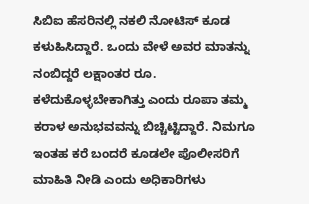ಸಿಬಿಐ ಹೆಸರಿನಲ್ಲಿ ನಕಲಿ ನೋಟಿಸ್ ಕೂಡ ಕಳುಹಿಸಿದ್ದಾರೆ. ಒಂದು ವೇಳೆ ಅವರ ಮಾತನ್ನು ನಂಬಿದ್ದರೆ ಲಕ್ಷಾಂತರ ರೂ. ಕಳೆದುಕೊಳ್ಳಬೇಕಾಗಿತ್ತು ಎಂದು ರೂಪಾ ತಮ್ಮ ಕರಾಳ ಅನುಭವವನ್ನು ಬಿಚ್ಚಿಟ್ಟಿದ್ದಾರೆ. ನಿಮಗೂ ಇಂತಹ ಕರೆ ಬಂದರೆ ಕೂಡಲೇ ಪೊಲೀಸರಿಗೆ ಮಾಹಿತಿ ನೀಡಿ ಎಂದು ಅಧಿಕಾರಿಗಳು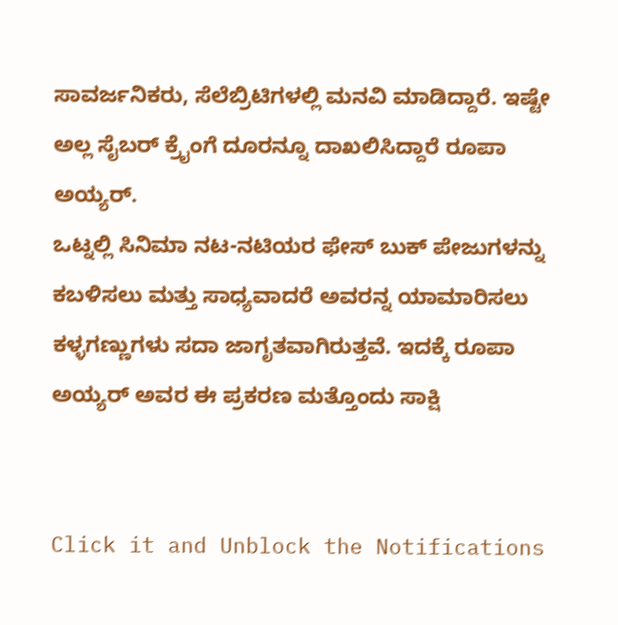ಸಾವರ್ಜನಿಕರು, ಸೆಲೆಬ್ರಿಟಿಗಳಲ್ಲಿ ಮನವಿ ಮಾಡಿದ್ದಾರೆ. ಇಷ್ಟೇ ಅಲ್ಲ ಸೈಬರ್ ಕ್ರೈಂಗೆ ದೂರನ್ನೂ ದಾಖಲಿಸಿದ್ದಾರೆ ರೂಪಾ ಅಯ್ಯರ್.
ಒಟ್ನಲ್ಲಿ ಸಿನಿಮಾ ನಟ-ನಟಿಯರ ಫೇಸ್ ಬುಕ್ ಪೇಜುಗಳನ್ನು ಕಬಳಿಸಲು ಮತ್ತು ಸಾಧ್ಯವಾದರೆ ಅವರನ್ನ ಯಾಮಾರಿಸಲು ಕಳ್ಳಗಣ್ಣುಗಳು ಸದಾ ಜಾಗೃತವಾಗಿರುತ್ತವೆ. ಇದಕ್ಕೆ ರೂಪಾ ಅಯ್ಯರ್ ಅವರ ಈ ಪ್ರಕರಣ ಮತ್ತೊಂದು ಸಾಕ್ಷಿ


Click it and Unblock the Notifications